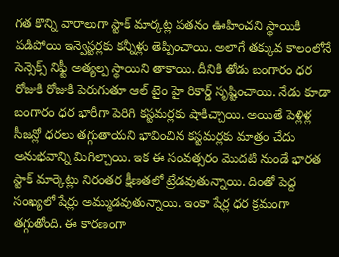గత కొన్ని వారాలుగా స్టాక్ మార్కట్ల పతనం ఊహించని స్థాయికి పడిపోయి ఇన్వెస్టర్లకు కన్నీళ్లు తెప్పించాయి. అలాగే తక్కువ కాలంలోనే సెన్సెక్స్ నిఫ్టీ అత్యల్ప స్థాయిని తాకాయి. దీనికి తోడు బంగారం ధర రోజుకి రోజుకి పెరుగుతూ ఆల్ టైం హై రికార్డ్ సృష్టించాయి. నేడు కూడా బంగారం ధర భారీగా పెరిగి కస్టమర్లకు షాకిచ్చాయి. అయితే పెళ్లిళ్ల సీజన్లో ధరలు తగ్గుతాయని భావించిన కస్టమర్లకు మాత్రం చేదు అనుభవాన్ని మిగిల్చాయి. ఇక ఈ సంవత్సరం మొదటి నుండే భారత స్టాక్ మార్కెట్లు నిరంతర క్షీణతలో ట్రేడవుతున్నాయి. దింతో పెద్ద సంఖ్యలో షేర్లు అమ్ముడవుతున్నాయి. ఇంకా షేర్ల ధర క్రమంగా తగ్గుతోంది. ఈ కారణంగా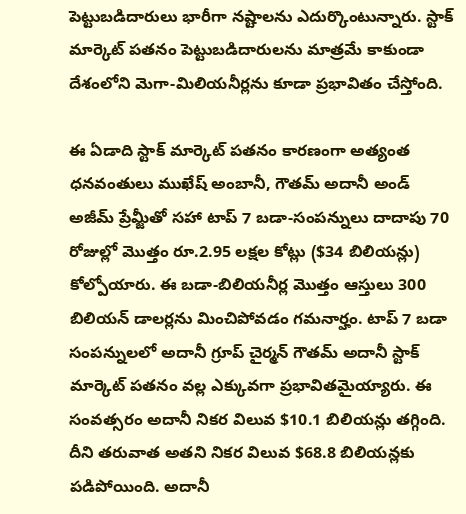పెట్టుబడిదారులు భారీగా నష్టాలను ఎదుర్కొంటున్నారు. స్టాక్ మార్కెట్ పతనం పెట్టుబడిదారులను మాత్రమే కాకుండా దేశంలోని మెగా-మిలియనీర్లను కూడా ప్రభావితం చేస్తోంది.

ఈ ఏడాది స్టాక్ మార్కెట్ పతనం కారణంగా అత్యంత ధనవంతులు ముఖేష్ అంబానీ, గౌతమ్ అదానీ అండ్ అజీమ్ ప్రేమ్జీతో సహా టాప్ 7 బడా-సంపన్నులు దాదాపు 70 రోజుల్లో మొత్తం రూ.2.95 లక్షల కోట్లు ($34 బిలియన్లు) కోల్పోయారు. ఈ బడా-బిలియనీర్ల మొత్తం ఆస్తులు 300 బిలియన్ డాలర్లను మించిపోవడం గమనార్హం. టాప్ 7 బడా సంపన్నులలో అదానీ గ్రూప్ చైర్మన్ గౌతమ్ అదానీ స్టాక్ మార్కెట్ పతనం వల్ల ఎక్కువగా ప్రభావితమైయ్యారు. ఈ సంవత్సరం అదానీ నికర విలువ $10.1 బిలియన్లు తగ్గింది. దీని తరువాత అతని నికర విలువ $68.8 బిలియన్లకు పడిపోయింది. అదానీ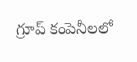గ్రూప్ కంపెనీలలో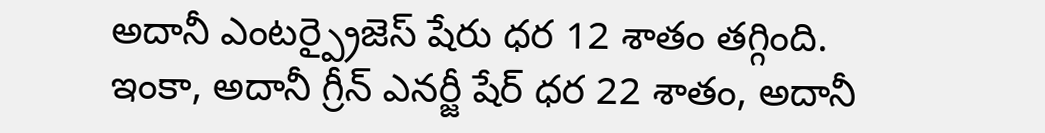అదానీ ఎంటర్ప్రైజెస్ షేరు ధర 12 శాతం తగ్గింది.
ఇంకా, అదానీ గ్రీన్ ఎనర్జీ షేర్ ధర 22 శాతం, అదానీ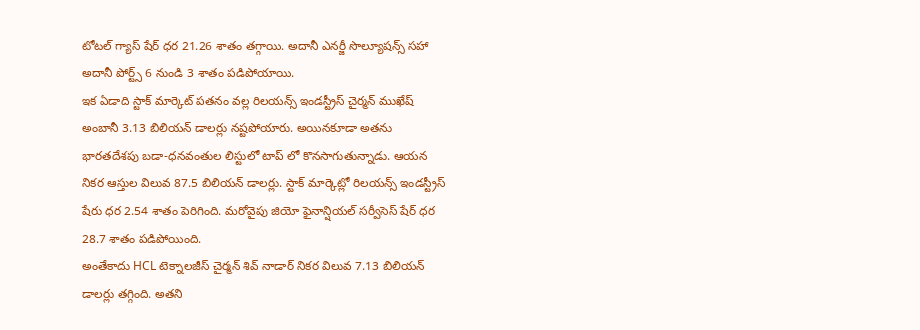టోటల్ గ్యాస్ షేర్ ధర 21.26 శాతం తగ్గాయి. అదానీ ఎనర్జీ సొల్యూషన్స్ సహా అదానీ పోర్ట్స్ 6 నుండి 3 శాతం పడిపోయాయి.
ఇక ఏడాది స్టాక్ మార్కెట్ పతనం వల్ల రిలయన్స్ ఇండస్ట్రీస్ చైర్మన్ ముఖేష్ అంబానీ 3.13 బిలియన్ డాలర్లు నష్టపోయారు. అయినకూడా అతను భారతదేశపు బడా-ధనవంతుల లిస్టులో టాప్ లో కొనసాగుతున్నాడు. ఆయన నికర ఆస్తుల విలువ 87.5 బిలియన్ డాలర్లు. స్టాక్ మార్కెట్లో రిలయన్స్ ఇండస్ట్రీస్ షేరు ధర 2.54 శాతం పెరిగింది. మరోవైపు జియో ఫైనాన్షియల్ సర్వీసెస్ షేర్ ధర 28.7 శాతం పడిపోయింది.
అంతేకాదు HCL టెక్నాలజీస్ చైర్మన్ శివ్ నాడార్ నికర విలువ 7.13 బిలియన్ డాలర్లు తగ్గింది. అతని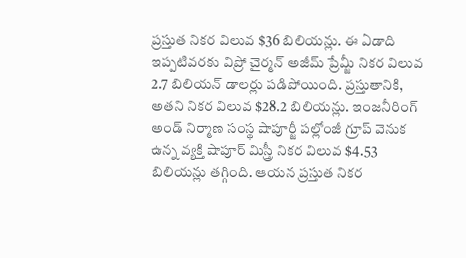ప్రస్తుత నికర విలువ $36 బిలియన్లు. ఈ ఏడాది ఇప్పటివరకు విప్రో చైర్మన్ అజీమ్ ప్రేమ్జీ నికర విలువ 2.7 బిలియన్ డాలర్లు పడిపోయింది. ప్రస్తుతానికి, అతని నికర విలువ $28.2 బిలియన్లు. ఇంజనీరింగ్ అండ్ నిర్మాణ సంస్థ షాపూర్జీ పల్లోంజీ గ్రూప్ వెనుక ఉన్న వ్యక్తి షాపూర్ మిస్త్రీ నికర విలువ $4.53 బిలియన్లు తగ్గింది. ఆయన ప్రస్తుత నికర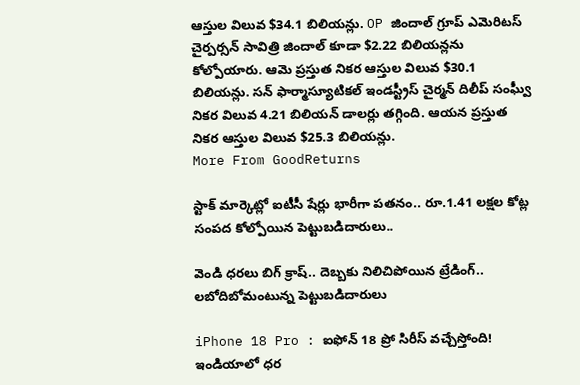ఆస్తుల విలువ $34.1 బిలియన్లు. OP జిందాల్ గ్రూప్ ఎమెరిటస్ చైర్పర్సన్ సావిత్రి జిందాల్ కూడా $2.22 బిలియన్లను కోల్పోయారు. ఆమె ప్రస్తుత నికర ఆస్తుల విలువ $30.1 బిలియన్లు. సన్ ఫార్మాస్యూటికల్ ఇండస్ట్రీస్ చైర్మన్ దిలీప్ సంఘ్వీ నికర విలువ 4.21 బిలియన్ డాలర్లు తగ్గింది. ఆయన ప్రస్తుత నికర ఆస్తుల విలువ $25.3 బిలియన్లు.
More From GoodReturns

స్టాక్ మార్కెట్లో ఐటీసీ షేర్లు భారీగా పతనం.. రూ.1.41 లక్షల కోట్ల సంపద కోల్పోయిన పెట్టుబడిదారులు..

వెండి ధరలు బిగ్ క్రాష్.. దెబ్బకు నిలిచిపోయిన ట్రేడింగ్.. లబోదిబోమంటున్న పెట్టుబడిదారులు

iPhone 18 Pro : ఐఫోన్ 18 ప్రో సిరీస్ వచ్చేస్తోంది! ఇండియాలో ధర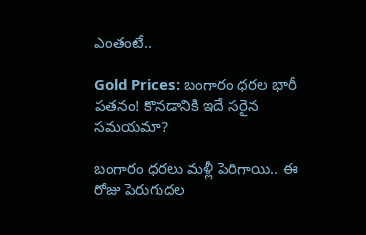ఎంతంటే..

Gold Prices: బంగారం ధరల భారీ పతనం! కొనడానికి ఇదే సరైన సమయమా?

బంగారం ధరలు మళ్లీ పెరిగాయి.. ఈ రోజు పెరుగుదల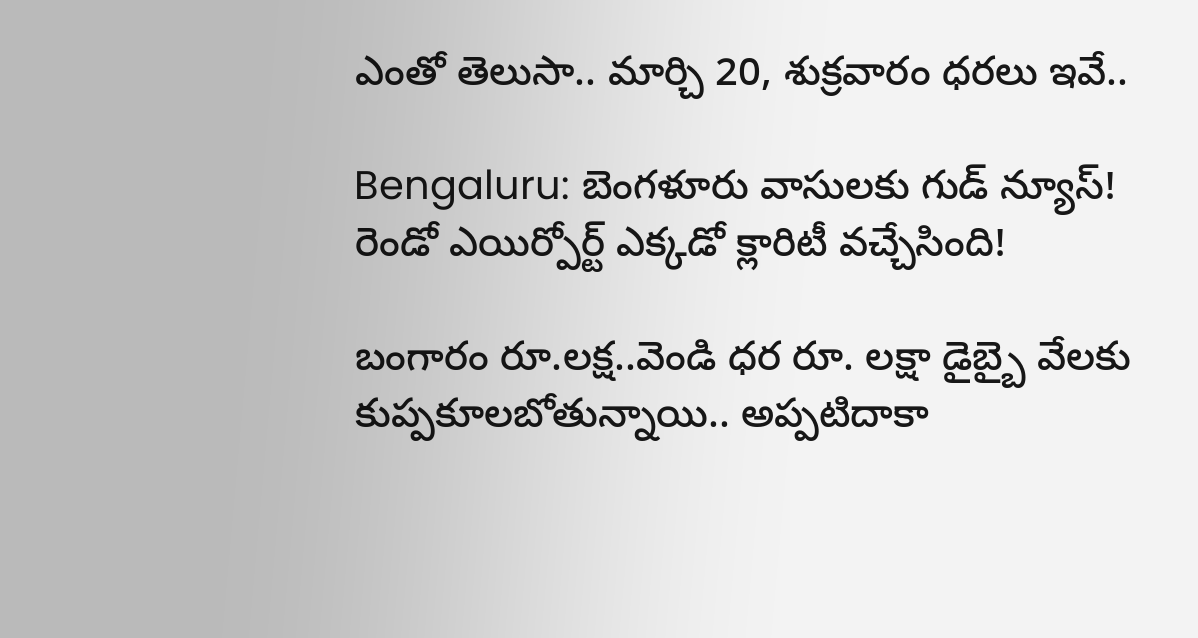ఎంతో తెలుసా.. మార్చి 20, శుక్రవారం ధరలు ఇవే..

Bengaluru: బెంగళూరు వాసులకు గుడ్ న్యూస్! రెండో ఎయిర్పోర్ట్ ఎక్కడో క్లారిటీ వచ్చేసింది!

బంగారం రూ.లక్ష..వెండి ధర రూ. లక్షా డైబ్బై వేలకు కుప్పకూలబోతున్నాయి.. అప్పటిదాకా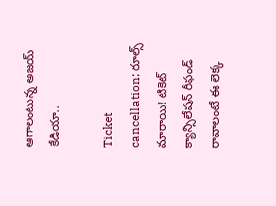ఆగాలంటున్న అజయ్ కేడియా..

Ticket cancellation: రూల్స్ మారాయి! టికెట్ క్యాన్సిలేషన్ రీఫండ్ రావాలంటే ఈ లెక్క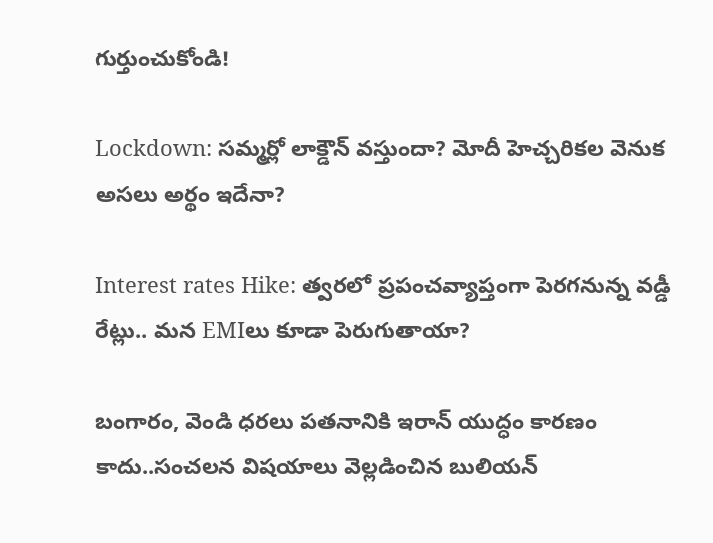గుర్తుంచుకోండి!

Lockdown: సమ్మర్లో లాక్డౌన్ వస్తుందా? మోదీ హెచ్చరికల వెనుక అసలు అర్థం ఇదేనా?

Interest rates Hike: త్వరలో ప్రపంచవ్యాప్తంగా పెరగనున్న వడ్డీ రేట్లు.. మన EMIలు కూడా పెరుగుతాయా?

బంగారం, వెండి ధరలు పతనానికి ఇరాన్ యుద్ధం కారణం కాదు..సంచలన విషయాలు వెల్లడించిన బులియన్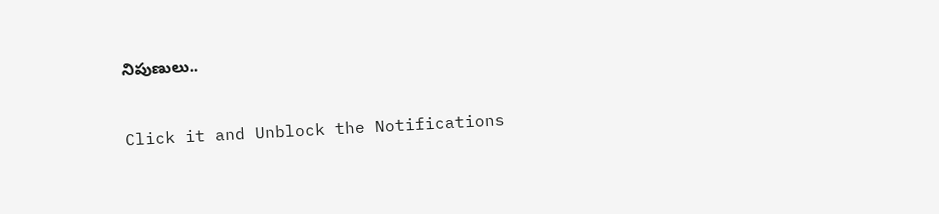నిపుణులు..



Click it and Unblock the Notifications